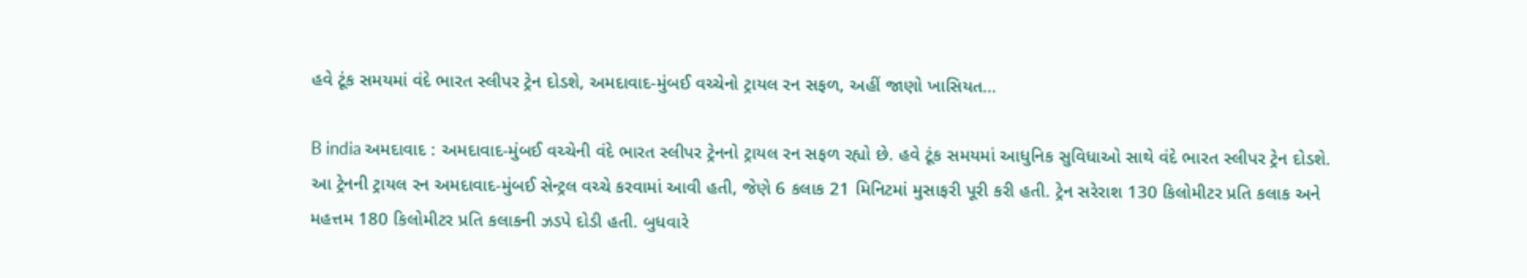હવે ટૂંક સમયમાં વંદે ભારત સ્લીપર ટ્રેન દોડશે, અમદાવાદ-મુંબઈ વચ્ચેનો ટ્રાયલ રન સફળ, અહીં જાણો ખાસિયત…

B india અમદાવાદ : અમદાવાદ-મુંબઈ વચ્ચેની વંદે ભારત સ્લીપર ટ્રેનનો ટ્રાયલ રન સફળ રહ્યો છે. હવે ટૂંક સમયમાં આધુનિક સુવિધાઓ સાથે વંદે ભારત સ્લીપર ટ્રેન દોડશે. આ ટ્રેનની ટ્રાયલ રન અમદાવાદ-મુંબઈ સેન્ટ્રલ વચ્ચે કરવામાં આવી હતી, જેણે 6 કલાક 21 મિનિટમાં મુસાફરી પૂરી કરી હતી. ટ્રેન સરેરાશ 130 કિલોમીટર પ્રતિ કલાક અને મહત્તમ 180 કિલોમીટર પ્રતિ કલાકની ઝડપે દોડી હતી. બુધવારે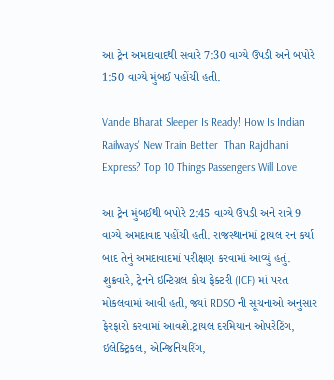આ ટ્રેન અમદાવાદથી સવારે 7:30 વાગ્યે ઉપડી અને બપોરે 1:50 વાગ્યે મુંબઈ પહોંચી હતી.

Vande Bharat Sleeper Is Ready! How Is Indian Railways' New Train Better  Than Rajdhani Express? Top 10 Things Passengers Will Love

આ ટ્રેન મુંબઈથી બપોરે 2:45 વાગ્યે ઉપડી અને રાત્રે 9 વાગ્યે અમદાવાદ પહોંચી હતી. રાજસ્થાનમાં ટ્રાયલ રન કર્યા બાદ તેનું અમદાવાદમાં પરીક્ષણ કરવામાં આવ્યું હતું. શુક્રવારે, ટ્રેનને ઇન્ટિગ્રલ કોચ ફેક્ટરી (ICF) માં પરત મોકલવામાં આવી હતી, જ્યાં RDSO ની સૂચનાઓ અનુસાર ફેરફારો કરવામાં આવશે.ટ્રાયલ દરમિયાન ઓપરેટિંગ, ઇલેક્ટ્રિકલ, એન્જિનિયરિંગ,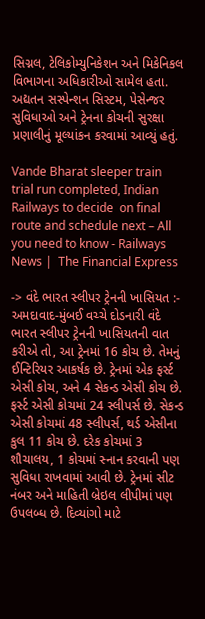સિગ્નલ, ટેલિકોમ્યુનિકેશન અને મિકેનિકલ વિભાગના અધિકારીઓ સામેલ હતા. અદ્યતન સસ્પેન્શન સિસ્ટમ, પેસેન્જર સુવિધાઓ અને ટ્રેનના કોચની સુરક્ષા પ્રણાલીનું મૂલ્યાંકન કરવામાં આવ્યું હતું.

Vande Bharat sleeper train trial run completed, Indian Railways to decide  on final route and schedule next – All you need to know - Railways News |  The Financial Express

-> વંદે ભારત સ્લીપર ટ્રેનની ખાસિયત :- અમદાવાદ-મુંબઈ વચ્ચે દોડનારી વંદે ભારત સ્લીપર ટ્રેનની ખાસિયતની વાત કરીએ તો, આ ટ્રેનમાં 16 કોચ છે. તેમનું ઈન્ટિરિયર આકર્ષક છે. ટ્રેનમાં એક ફર્સ્ટ એસી કોચ, અને 4 સેકન્ડ એસી કોચ છે. ફર્સ્ટ એસી કોચમાં 24 સ્લીપર્સ છે. સેકન્ડ એસી કોચમાં 48 સ્લીપર્સ, થર્ડ એસીના કુલ 11 કોચ છે. દરેક કોચમાં 3 શૌચાલય, 1 કોચમાં સ્નાન કરવાની પણ સુવિધા રાખવામાં આવી છે. ટ્રેનમાં સીટ નંબર અને માહિતી બ્રેઇલ લીપીમાં પણ ઉપલબ્ધ છે. દિવ્યાંગો માટે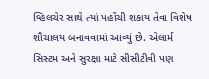વ્હિલચેર સાથે ત્યાં પહોંચી શકાય તેવા વિશેષ શૌચાલય બનાવવામાં આવ્યું છે. એલાર્મ સિસ્ટમ અને સુરક્ષા માટે સીસીટીવી પણ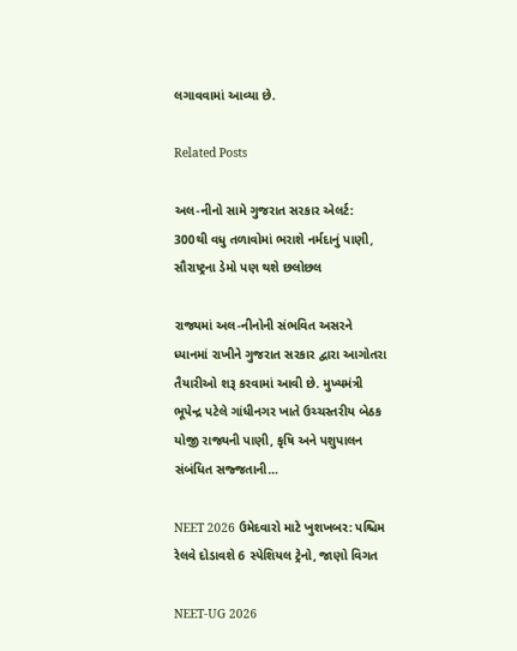લગાવવામાં આવ્યા છે.

Related Posts

અલ-નીનો સામે ગુજરાત સરકાર એલર્ટ: 300થી વધુ તળાવોમાં ભરાશે નર્મદાનું પાણી, સૌરાષ્ટ્રના ડેમો પણ થશે છલોછલ

રાજ્યમાં અલ-નીનોની સંભવિત અસરને ધ્યાનમાં રાખીને ગુજરાત સરકાર દ્વારા આગોતરા તૈયારીઓ શરૂ કરવામાં આવી છે. મુખ્યમંત્રી ભૂપેન્દ્ર પટેલે ગાંધીનગર ખાતે ઉચ્ચસ્તરીય બેઠક યોજી રાજ્યની પાણી, કૃષિ અને પશુપાલન સંબંધિત સજ્જતાની…

NEET 2026 ઉમેદવારો માટે ખુશખબર: પશ્ચિમ રેલવે દોડાવશે 6 સ્પેશિયલ ટ્રેનો, જાણો વિગત

NEET-UG 2026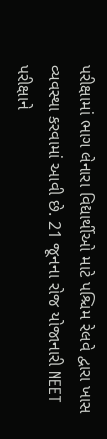પરીક્ષામાં ભાગ લેનારા વિદ્યાર્થીઓ માટે પશ્ચિમ રેલવે દ્વારા ખાસ વ્યવસ્થા કરવામાં આવી છે. 21 જૂનના રોજ યોજાનારી NEET પરીક્ષાને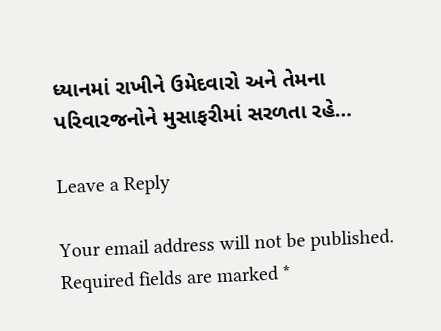ધ્યાનમાં રાખીને ઉમેદવારો અને તેમના પરિવારજનોને મુસાફરીમાં સરળતા રહે…

Leave a Reply

Your email address will not be published. Required fields are marked *